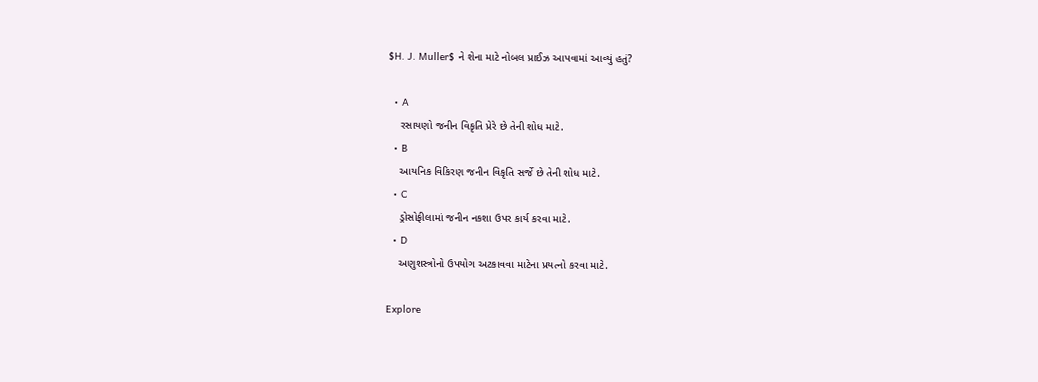$H. J. Muller$ ને શેના માટે નોબલ પ્રાઈઝ આપવામાં આવ્યું હતું?

  • A
    રસાયણો જનીન વિકૃતિ પ્રેરે છે તેની શોધ માટે.
  • B
    આયનિક વિકિરણ જનીન વિકૃતિ સર્જે છે તેની શોધ માટે.
  • C
    ડ્રોસોફીલામાં જનીન નકશા ઉપર કાર્ય કરવા માટે.
  • D
    અણુશસ્ત્રોનો ઉપયોગ અટકાવવા માટેના પ્રયત્નો કરવા માટે.

Explore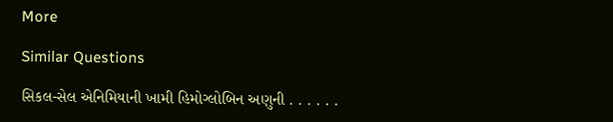More

Similar Questions

સિકલ-સેલ એનિમિયાની ખામી હિમોગ્લોબિન અણુની . . . . . .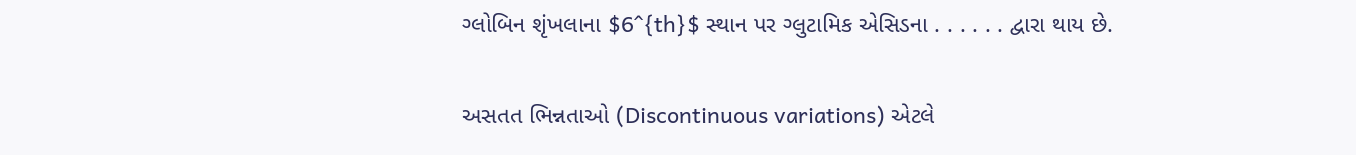ગ્લોબિન શૃંખલાના $6^{th}$ સ્થાન પર ગ્લુટામિક એસિડના . . . . . . દ્વારા થાય છે.

અસતત ભિન્નતાઓ (Discontinuous variations) એટલે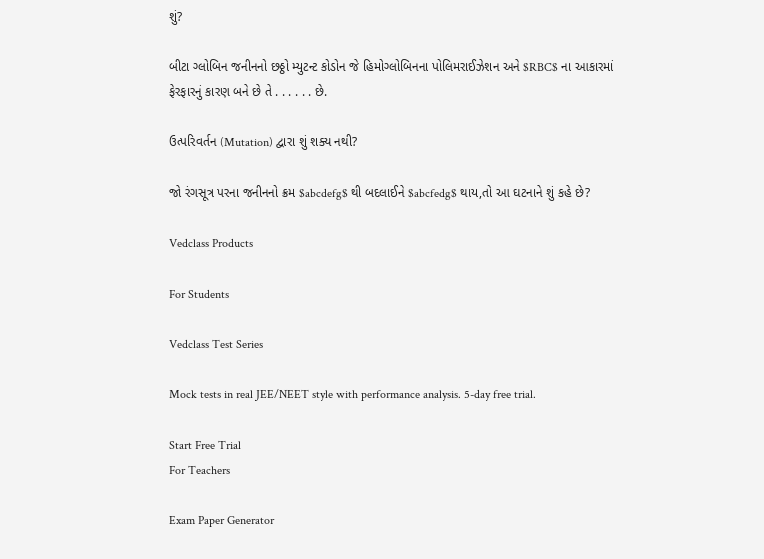શું?

બીટા ગ્લોબિન જનીનનો છઠ્ઠો મ્યુટન્ટ કોડોન જે હિમોગ્લોબિનના પોલિમરાઈઝેશન અને $RBC$ ના આકારમાં ફેરફારનું કારણ બને છે તે . . . . . . છે.

ઉત્પરિવર્તન (Mutation) દ્વારા શું શક્ય નથી?

જો રંગસૂત્ર પરના જનીનનો ક્રમ $abcdefg$ થી બદલાઈને $abcfedg$ થાય,તો આ ઘટનાને શું કહે છે?

Vedclass Products

For Students

Vedclass Test Series

Mock tests in real JEE/NEET style with performance analysis. 5-day free trial.

Start Free Trial
For Teachers

Exam Paper Generator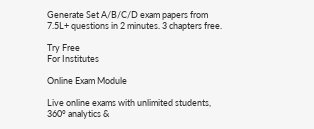Generate Set A/B/C/D exam papers from 7.5L+ questions in 2 minutes. 3 chapters free.

Try Free
For Institutes

Online Exam Module

Live online exams with unlimited students, 360° analytics &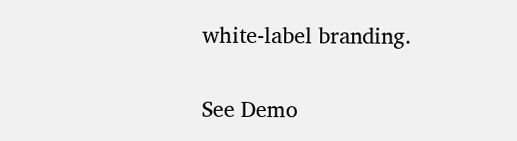white-label branding.

See Demo